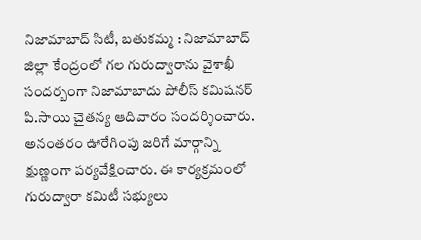నిజామాబాద్ సిటీ, బతుకమ్మ : నిజామాబాద్ జిల్లా కేంద్రంలో గల గురుద్వారాను వైశాఖీ సందర్బంగా నిజామాబాదు పోలీస్ కమిషనర్ పి.సాయి చైతన్య ఆదివారం సందర్శించారు. అనంతరం ఊరేగింపు జరిగే మార్గాన్ని క్షుణ్ణంగా పర్యవేక్షించారు. ఈ కార్యక్రమంలో గురుద్వారా కమిటీ సభ్యులు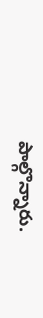పాల్గొన్నారు.